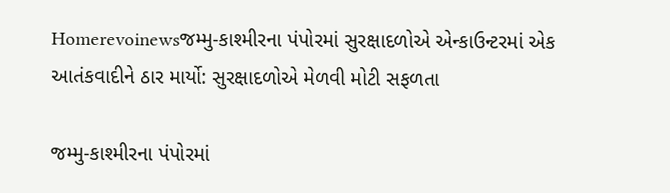Homerevoinewsજમ્મુ-કાશ્મીરના પંપોરમાં સુરક્ષાદળોએ એન્કાઉન્ટરમાં એક આતંકવાદીને ઠાર માર્યો: સુરક્ષાદળોએ મેળવી મોટી સફળતા

જમ્મુ-કાશ્મીરના પંપોરમાં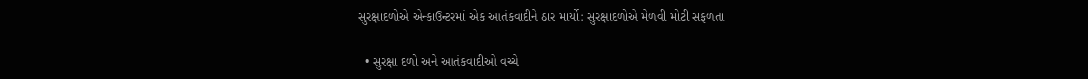સુરક્ષાદળોએ એન્કાઉન્ટરમાં એક આતંકવાદીને ઠાર માર્યો: સુરક્ષાદળોએ મેળવી મોટી સફળતા

  • સુરક્ષા દળો અને આતંકવાદીઓ વચ્ચે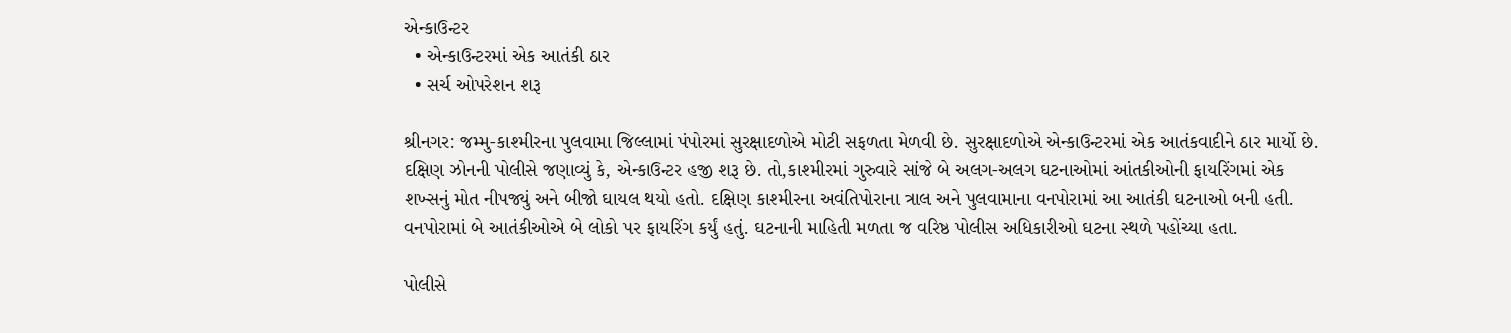એન્કાઉન્ટર
  • એન્કાઉન્ટરમાં એક આતંકી ઠાર
  • સર્ચ ઓપરેશન શરૂ

શ્રીનગર: જમ્મુ-કાશ્મીરના પુલવામા જિલ્લામાં પંપોરમાં સુરક્ષાદળોએ મોટી સફળતા મેળવી છે. સુરક્ષાદળોએ એન્કાઉન્ટરમાં એક આતંકવાદીને ઠાર માર્યો છે. દક્ષિણ ઝોનની પોલીસે જણાવ્યું કે, એન્કાઉન્ટર હજી શરૂ છે. તો,કાશ્મીરમાં ગુરુવારે સાંજે બે અલગ-અલગ ઘટનાઓમાં આંતકીઓની ફાયરિંગમાં એક શખ્સનું મોત નીપજ્યું અને બીજો ઘાયલ થયો હતો. દક્ષિણ કાશ્મીરના અવંતિપોરાના ત્રાલ અને પુલવામાના વનપોરામાં આ આતંકી ઘટનાઓ બની હતી. વનપોરામાં બે આતંકીઓએ બે લોકો પર ફાયરિંગ કર્યું હતું. ઘટનાની માહિતી મળતા જ વરિષ્ઠ પોલીસ અધિકારીઓ ઘટના સ્થળે પહોંચ્યા હતા.

પોલીસે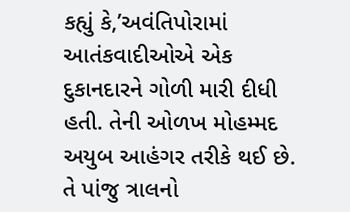કહ્યું કે,’અવંતિપોરામાં આતંકવાદીઓએ એક દુકાનદારને ગોળી મારી દીધી હતી. તેની ઓળખ મોહમ્મદ અયુબ આહંગર તરીકે થઈ છે. તે પાંજુ ત્રાલનો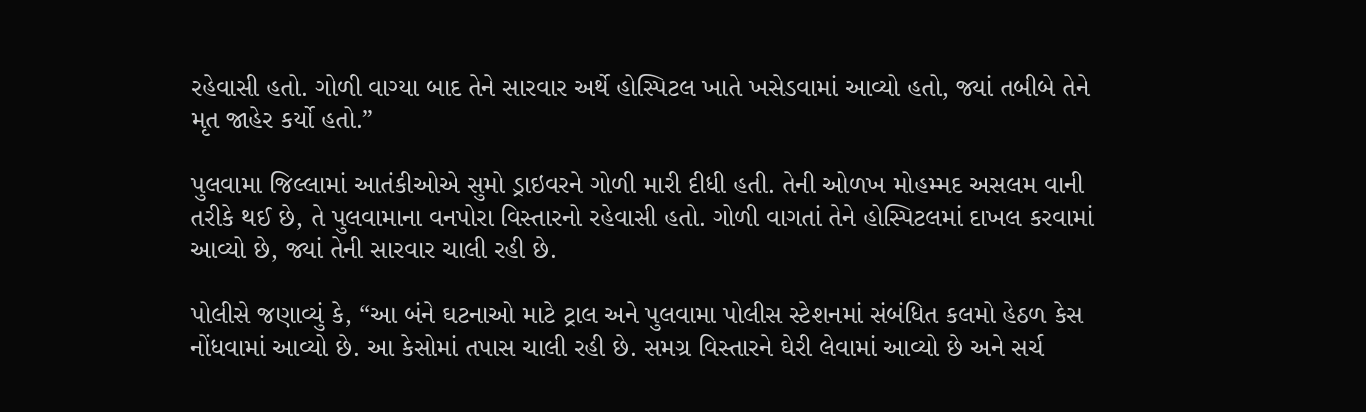રહેવાસી હતો. ગોળી વાગ્યા બાદ તેને સારવાર અર્થે હોસ્પિટલ ખાતે ખસેડવામાં આવ્યો હતો, જ્યાં તબીબે તેને મૃત જાહેર કર્યો હતો.”

પુલવામા જિલ્લામાં આતંકીઓએ સુમો ડ્રાઇવરને ગોળી મારી દીધી હતી. તેની ઓળખ મોહમ્મદ અસલમ વાની તરીકે થઈ છે, તે પુલવામાના વનપોરા વિસ્તારનો રહેવાસી હતો. ગોળી વાગતાં તેને હોસ્પિટલમાં દાખલ કરવામાં આવ્યો છે, જ્યાં તેની સારવાર ચાલી રહી છે.

પોલીસે જણાવ્યું કે, “આ બંને ઘટનાઓ માટે ટ્રાલ અને પુલવામા પોલીસ સ્ટેશનમાં સંબંધિત કલમો હેઠળ કેસ નોંધવામાં આવ્યો છે. આ કેસોમાં તપાસ ચાલી રહી છે. સમગ્ર વિસ્તારને ઘેરી લેવામાં આવ્યો છે અને સર્ચ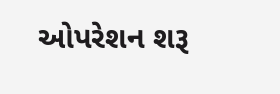ઓપરેશન શરૂ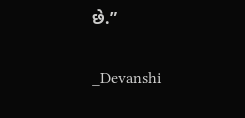છે.”

_Devanshi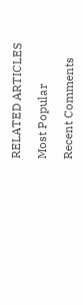RELATED ARTICLES

Most Popular

Recent Comments